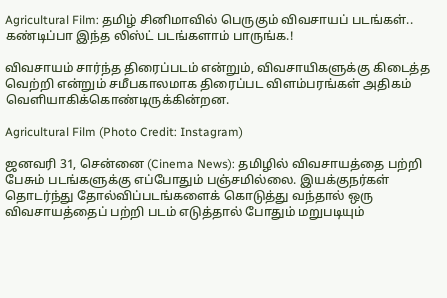Agricultural Film: தமிழ் சினிமாவில் பெருகும் விவசாயப் படங்கள்.. கண்டிப்பா இந்த லிஸ்ட் படங்களாம் பாருங்க.!

விவசாயம் சார்ந்த திரைப்படம் என்றும், விவசாயிகளுக்கு கிடைத்த வெற்றி என்றும் சமீபகாலமாக திரைப்பட விளம்பரங்கள் அதிகம் வெளியாகிக்கொண்டிருக்கின்றன.

Agricultural Film (Photo Credit: Instagram)

ஜனவரி 31, சென்னை (Cinema News): தமிழில் விவசாயத்தை பற்றி பேசும் படங்களுக்கு எப்போதும் பஞ்சமில்லை. இயக்குநர்கள் தொடர்ந்து தோல்விப்படங்களைக் கொடுத்து வந்தால் ஒரு விவசாயத்தைப் பற்றி படம் எடுத்தால் போதும் மறுபடியும்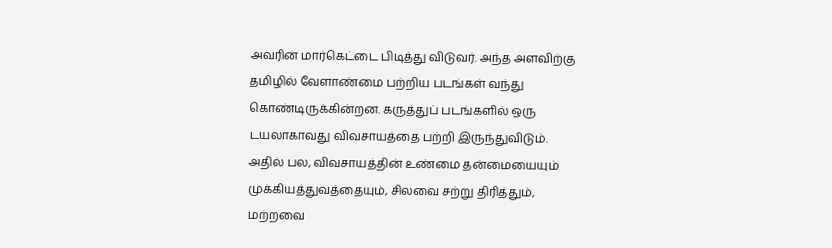அவரின் மார்கெட்டை பிடித்து விடுவர். அந்த அளவிற்கு தமிழில் வேளாண்மை பற்றிய படங்கள் வந்து கொண்டிருக்கின்றன. கருத்துப் படங்களில் ஒரு டயலாகாவது விவசாயத்தை பற்றி இருந்துவிடும். அதில் பல, விவசாயத்தின் உண்மை தன்மையையும் முக்கியத்துவத்தையும், சிலவை சற்று திரித்தும், மற்றவை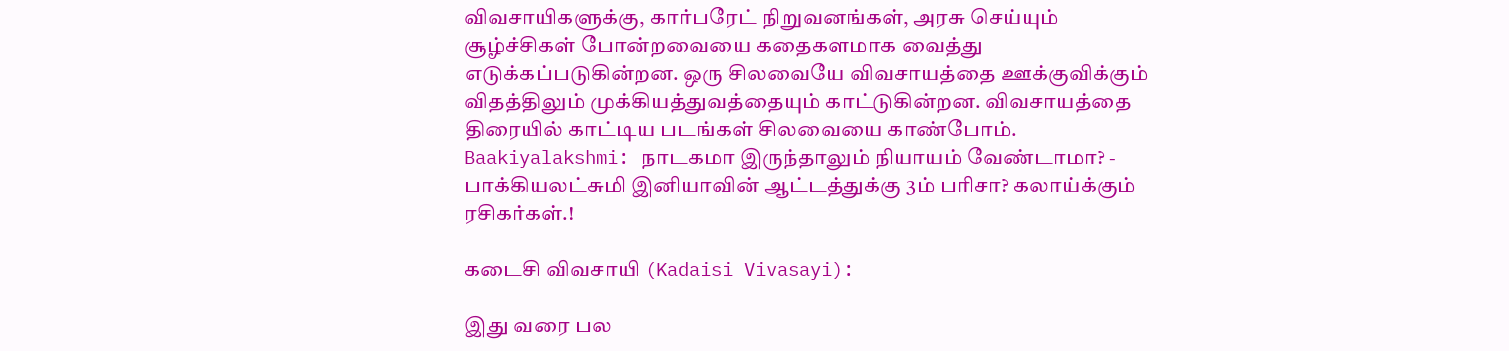விவசாயிகளுக்கு, கார்பரேட் நிறுவனங்கள், அரசு செய்யும் சூழ்ச்சிகள் போன்றவையை கதைகளமாக வைத்து எடுக்கப்படுகின்றன. ஒரு சிலவையே விவசாயத்தை ஊக்குவிக்கும் விதத்திலும் முக்கியத்துவத்தையும் காட்டுகின்றன. விவசாயத்தை திரையில் காட்டிய படங்கள் சிலவையை காண்போம். Baakiyalakshmi: நாடகமா இருந்தாலும் நியாயம் வேண்டாமா? - பாக்கியலட்சுமி இனியாவின் ஆட்டத்துக்கு 3ம் பரிசா? கலாய்க்கும் ரசிகர்கள்.!

கடைசி விவசாயி (Kadaisi Vivasayi):

இது வரை பல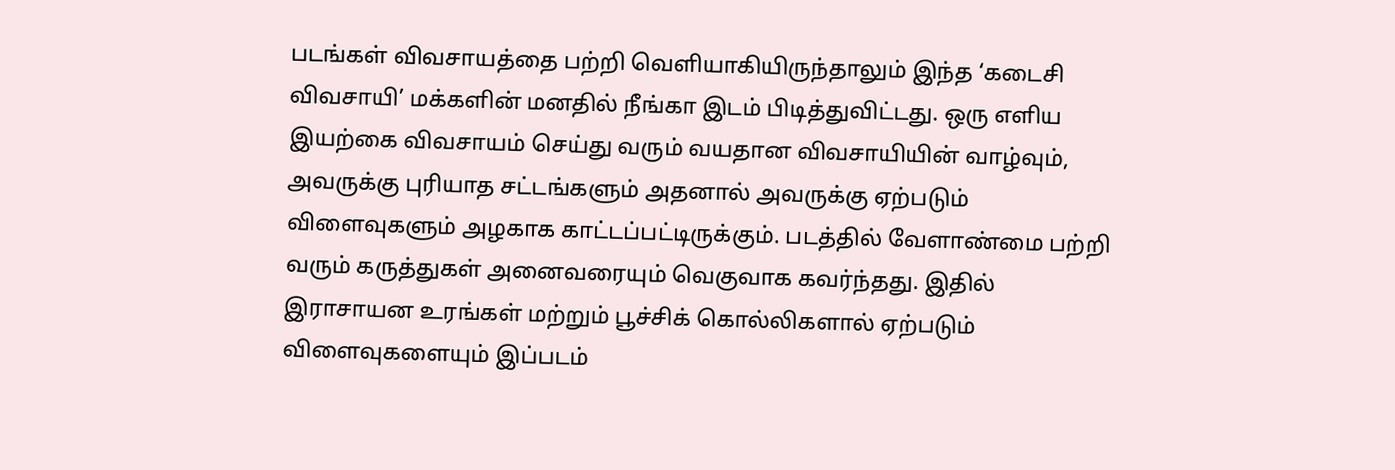படங்கள் விவசாயத்தை பற்றி வெளியாகியிருந்தாலும் இந்த ‘கடைசி விவசாயி’ மக்களின் மனதில் நீங்கா இடம் பிடித்துவிட்டது. ஒரு எளிய இயற்கை விவசாயம் செய்து வரும் வயதான விவசாயியின் வாழ்வும், அவருக்கு புரியாத சட்டங்களும் அதனால் அவருக்கு ஏற்படும் விளைவுகளும் அழகாக காட்டப்பட்டிருக்கும். படத்தில் வேளாண்மை பற்றி வரும் கருத்துகள் அனைவரையும் வெகுவாக கவர்ந்தது. இதில் இராசாயன உரங்கள் மற்றும் பூச்சிக் கொல்லிகளால் ஏற்படும் விளைவுகளையும் இப்படம்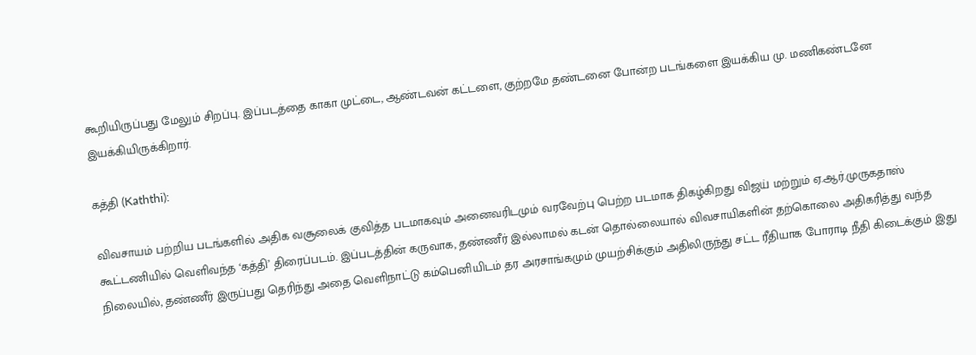கூறியிருப்பது மேலும் சிறப்பு. இப்படத்தை காகா முட்டை, ஆண்டவன் கட்டளை, குற்றமே தண்டனை போன்ற படங்களை இயக்கிய மு. மணிகண்டனே இயக்கியிருக்கிறார்.

கத்தி (Kaththi):

விவசாயம் பற்றிய படங்களில் அதிக வசூலைக் குவித்த படமாகவும் அனைவரிடமும் வரவேற்பு பெற்ற படமாக திகழ்கிறது விஜய் மற்றும் ஏ.ஆர்.முருகதாஸ் கூட்டணியில் வெளிவந்த ‘கத்தி’ திரைப்படம். இப்படத்தின் கருவாக, தண்ணீர் இல்லாமல் கடன் தொல்லையால் விவசாயிகளின் தற்கொலை அதிகரித்து வந்த நிலையில், தண்ணீர் இருப்பது தெரிந்து அதை வெளிநாட்டு கம்பெனியிடம் தர அரசாங்கமும் முயற்சிக்கும் அதிலிருந்து சட்ட ரீதியாக போராடி நீதி கிடைக்கும் இது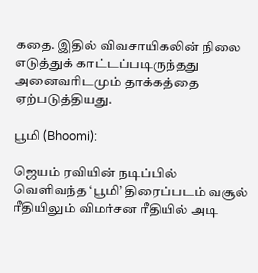கதை. இதில் விவசாயிகலின் நிலை எடுத்துக் காட்டப்படிருந்தது அனைவரிடமும் தாக்கத்தை ஏற்படுத்தியது.

பூமி (Bhoomi):

ஜெயம் ரவியின் நடிப்பில் வெளிவந்த ‘பூமி’ திரைப்படம் வசூல் ரீதியிலும் விமர்சன ரீதியில் அடி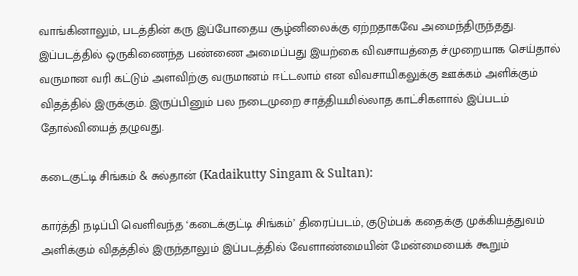வாங்கினாலும், படத்தின் கரு இப்போதைய சூழ்னிலைக்கு ஏற்றதாகவே அமைந்திருந்தது. இப்படத்தில் ஒருகிணைந்த பண்ணை அமைப்பது இயற்கை விவசாயத்தை ச்முறையாக செய்தால் வருமான வரி கட்டும் அளவிற்கு வருமானம் ஈட்டலாம் என விவசாயிகலுக்கு ஊக்கம் அளிக்கும் விதத்தில் இருக்கும். இருப்பினும் பல நடைமுறை சாத்தியமில்லாத காட்சிகளால் இப்படம் தோல்வியைத் தழுவது.

கடைகுட்டி சிங்கம் & சுல்தான் (Kadaikutty Singam & Sultan):

கார்த்தி நடிப்பி வெளிவந்த ‘கடைக்குட்டி சிங்கம்’ திரைப்படம், குடும்பக் கதைக்கு முக்கியத்துவம் அளிக்கும் விதத்தில் இருந்தாலும் இப்படத்தில் வேளாண்மையின் மேன்மையைக் கூறும்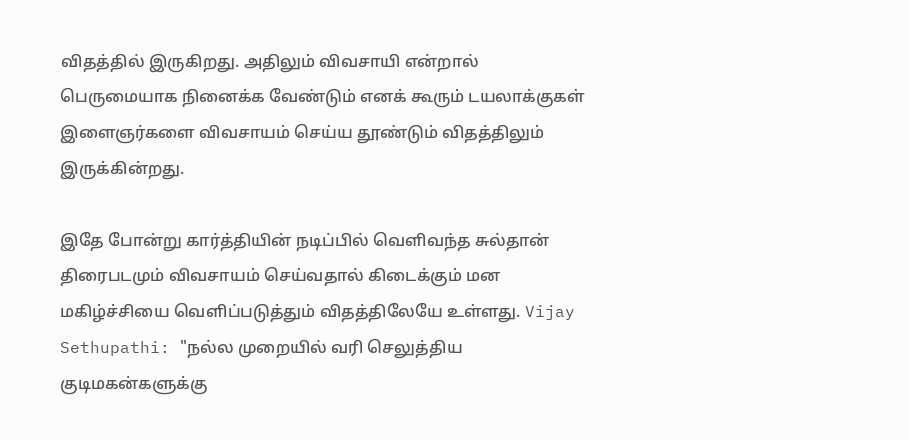விதத்தில் இருகிறது. அதிலும் விவசாயி என்றால் பெருமையாக நினைக்க வேண்டும் எனக் கூரும் டயலாக்குகள் இளைஞர்களை விவசாயம் செய்ய தூண்டும் விதத்திலும் இருக்கின்றது.

இதே போன்று கார்த்தியின் நடிப்பில் வெளிவந்த சுல்தான் திரைபடமும் விவசாயம் செய்வதால் கிடைக்கும் மன மகிழ்ச்சியை வெளிப்படுத்தும் விதத்திலேயே உள்ளது. Vijay Sethupathi: "நல்ல முறையில் வரி செலுத்திய குடிமகன்களுக்கு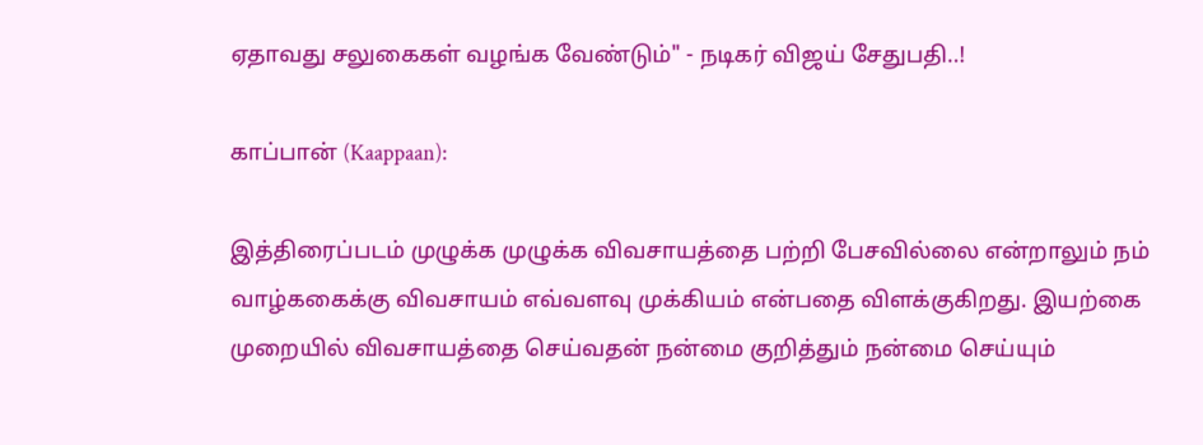ஏதாவது சலுகைகள் வழங்க வேண்டும்" - நடிகர் விஜய் சேதுபதி..!

காப்பான் (Kaappaan):

இத்திரைப்படம் முழுக்க முழுக்க விவசாயத்தை பற்றி பேசவில்லை என்றாலும் நம் வாழ்ககைக்கு விவசாயம் எவ்வளவு முக்கியம் என்பதை விளக்குகிறது. இயற்கை முறையில் விவசாயத்தை செய்வதன் நன்மை குறித்தும் நன்மை செய்யும்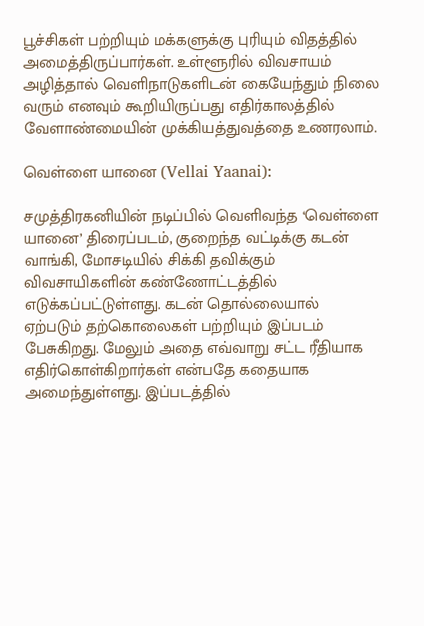பூச்சிகள் பற்றியும் மக்களுக்கு புரியும் விதத்தில் அமைத்திருப்பார்கள். உள்ளூரில் விவசாயம் அழித்தால் வெளிநாடுகளிடன் கையேந்தும் நிலை வரும் எனவும் கூறியிருப்பது எதிர்காலத்தில் வேளாண்மையின் முக்கியத்துவத்தை உணரலாம்.

வெள்ளை யானை (Vellai Yaanai):

சமுத்திரகனியின் நடிப்பில் வெளிவந்த ‘வெள்ளை யானை’ திரைப்படம், குறைந்த வட்டிக்கு கடன் வாங்கி, மோசடியில் சிக்கி தவிக்கும் விவசாயிகளின் கண்ணோட்டத்தில் எடுக்கப்பட்டுள்ளது. கடன் தொல்லையால் ஏற்படும் தற்கொலைகள் பற்றியும் இப்படம் பேசுகிறது. மேலும் அதை எவ்வாறு சட்ட ரீதியாக எதிர்கொள்கிறார்கள் என்பதே கதையாக அமைந்துள்ளது. இப்படத்தில்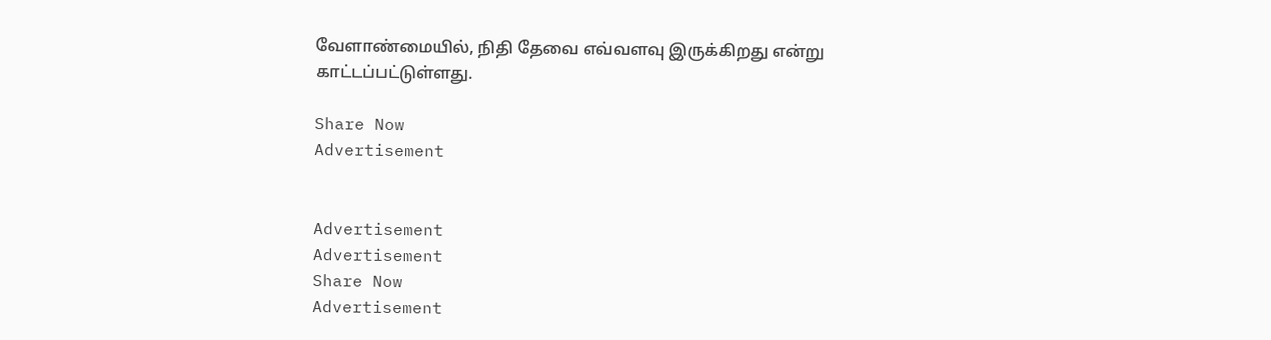வேளாண்மையில், நிதி தேவை எவ்வளவு இருக்கிறது என்று காட்டப்பட்டுள்ளது.

Share Now
Advertisement


Advertisement
Advertisement
Share Now
Advertisement